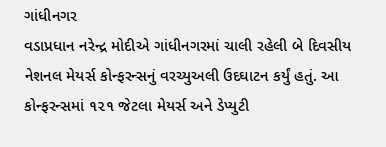ગાંધીનગર
વડાપ્રધાન નરેન્દ્ર મોદીએ ગાંધીનગરમાં ચાલી રહેલી બે દિવસીય નેશનલ મેયર્સ કોન્ફરન્સનું વરચ્યુઅલી ઉદઘાટન કર્યું હતું. આ કોન્ફરન્સમાં ૧૨૧ જેટલા મેયર્સ અને ડેપ્યુટી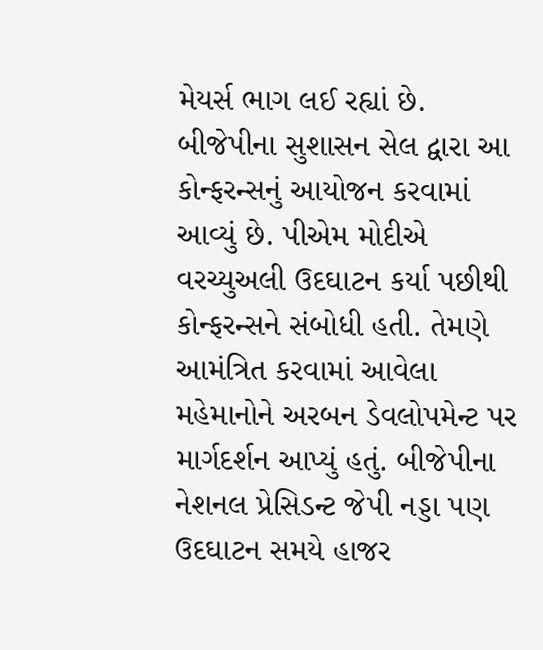મેયર્સ ભાગ લઈ રહ્યાં છે. બીજેપીના સુશાસન સેલ દ્વારા આ કોન્ફરન્સનું આયોજન કરવામાં આવ્યું છે. પીએમ મોદીએ વરચ્યુઅલી ઉદઘાટન કર્યા પછીથી કોન્ફરન્સને સંબોધી હતી. તેમણે આમંત્રિત કરવામાં આવેલા મહેમાનોને અરબન ડેવલોપમેન્ટ પર માર્ગદર્શન આપ્યું હતું. બીજેપીના નેશનલ પ્રેસિડન્ટ જેપી નડ્ડા પણ ઉદઘાટન સમયે હાજર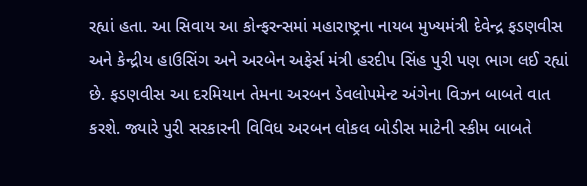રહ્યાં હતા. આ સિવાય આ કોન્ફરન્સમાં મહારાષ્ટ્રના નાયબ મુખ્યમંત્રી દેવેન્દ્ર ફડણવીસ અને કેન્દ્રીય હાઉસિંગ અને અરબેન અફેર્સ મંત્રી હરદીપ સિંહ પુરી પણ ભાગ લઈ રહ્યાં છે. ફડણવીસ આ દરમિયાન તેમના અરબન ડેવલોપમેન્ટ અંગેના વિઝન બાબતે વાત કરશે. જ્યારે પુરી સરકારની વિવિધ અરબન લોકલ બોડીસ માટેની સ્કીમ બાબતે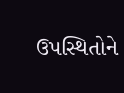ઉપસ્થિતોને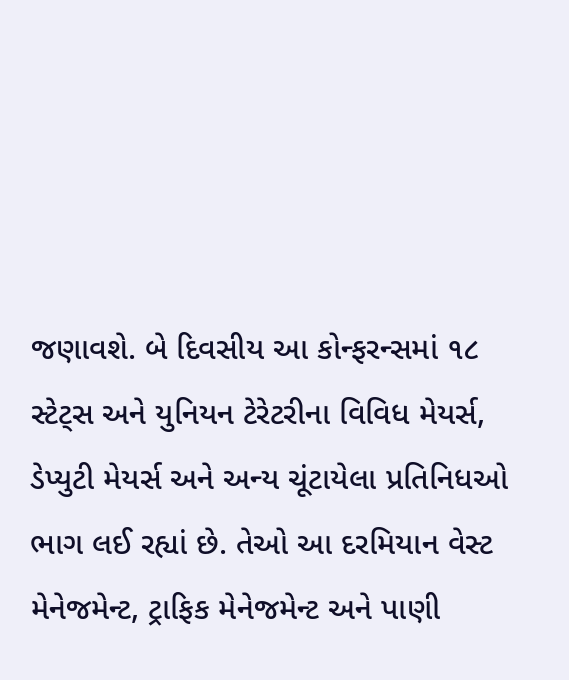જણાવશે. બે દિવસીય આ કોન્ફરન્સમાં ૧૮ સ્ટેટ્સ અને યુનિયન ટેરેટરીના વિવિધ મેયર્સ, ડેપ્યુટી મેયર્સ અને અન્ય ચૂંટાયેલા પ્રતિનિધઓ ભાગ લઈ રહ્યાં છે. તેઓ આ દરમિયાન વેસ્ટ મેનેજમેન્ટ, ટ્રાફિક મેનેજમેન્ટ અને પાણી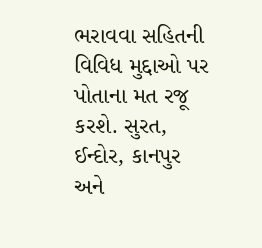ભરાવવા સહિતની વિવિધ મુદ્દાઓ પર પોતાના મત રજૂ કરશે. સુરત, ઈન્દોર, કાનપુર અને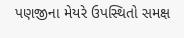પણજીના મેયરે ઉપસ્થિતો સમક્ષ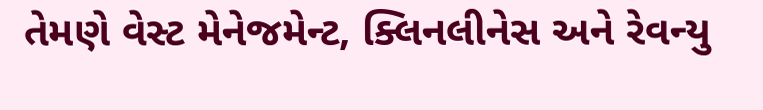તેમણે વેસ્ટ મેનેજમેન્ટ, ક્લિનલીનેસ અને રેવન્યુ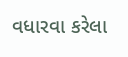વધારવા કરેલા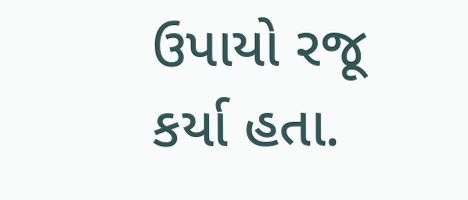ઉપાયો રજૂ કર્યા હતા.